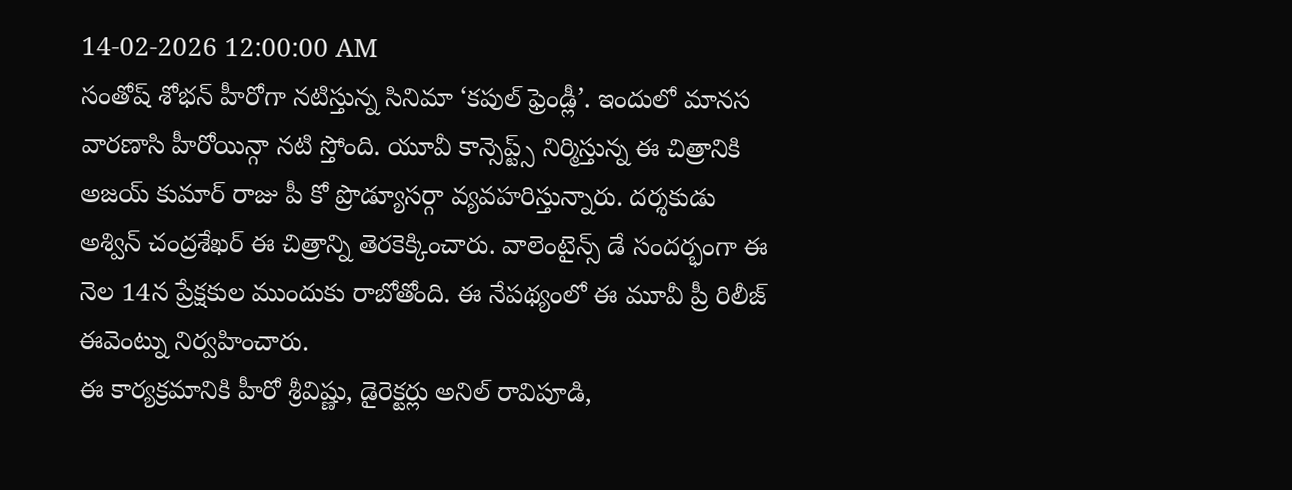14-02-2026 12:00:00 AM
సంతోష్ శోభన్ హీరోగా నటిస్తున్న సినిమా ‘కపుల్ ఫ్రెండ్లీ’. ఇందులో మానస వారణాసి హీరోయిన్గా నటి స్తోంది. యూవీ కాన్సెప్ట్స్ నిర్మిస్తున్న ఈ చిత్రానికి అజయ్ కుమార్ రాజు పీ కో ప్రొడ్యూసర్గా వ్యవహరిస్తున్నారు. దర్శకుడు అశ్విన్ చంద్రశేఖర్ ఈ చిత్రాన్ని తెరకెక్కించారు. వాలెంటైన్స్ డే సందర్భంగా ఈ నెల 14న ప్రేక్షకుల ముందుకు రాబోతోంది. ఈ నేపథ్యంలో ఈ మూవీ ప్రీ రిలీజ్ ఈవెంట్ను నిర్వహించారు.
ఈ కార్యక్రమానికి హీరో శ్రీవిష్ణు, డైరెక్టర్లు అనిల్ రావిపూడి,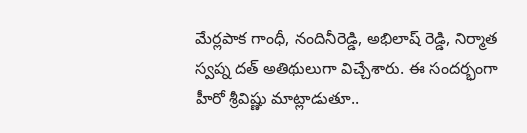మేర్లపాక గాంధీ, నందినీరెడ్డి, అభిలాష్ రెడ్డి, నిర్మాత స్వప్న దత్ అతిథులుగా విచ్చేశారు. ఈ సందర్భంగా హీరో శ్రీవిష్ణు మాట్లాడుతూ..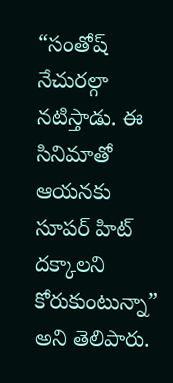“సంతోష్ నేచురల్గా నటిస్తాడు. ఈ సినిమాతో ఆయనకు సూపర్ హిట్ దక్కాలని కోరుకుంటున్నా” అని తెలిపారు.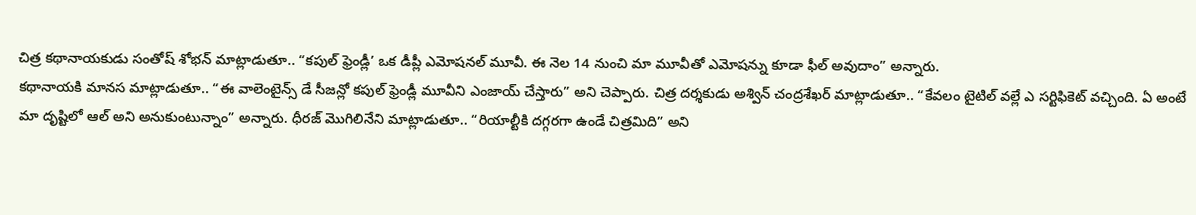చిత్ర కథానాయకుడు సంతోష్ శోభన్ మాట్లాడుతూ.. “కపుల్ ఫ్రెండ్లీ’ ఒక డీప్లీ ఎమోషనల్ మూవీ. ఈ నెల 14 నుంచి మా మూవీతో ఎమోషన్ను కూడా ఫీల్ అవుదాం” అన్నారు.
కథానాయకి మానస మాట్లాడుతూ.. “ఈ వాలెంటైన్స్ డే సీజన్లో కపుల్ ఫ్రెండ్లీ మూవీని ఎంజాయ్ చేస్తారు” అని చెప్పారు. చిత్ర దర్శకుడు అశ్విన్ చంద్రశేఖర్ మాట్లాడుతూ.. “కేవలం టైటిల్ వల్లే ఎ సర్టిఫికెట్ వచ్చింది. ఏ అంటే మా దృష్టిలో ఆల్ అని అనుకుంటున్నాం” అన్నారు. ధీరజ్ మొగిలినేని మాట్లాడుతూ.. “రియాల్టీకి దగ్గరగా ఉండే చిత్రమిది” అని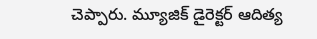చెప్పారు. మ్యూజిక్ డైరెక్టర్ ఆదిత్య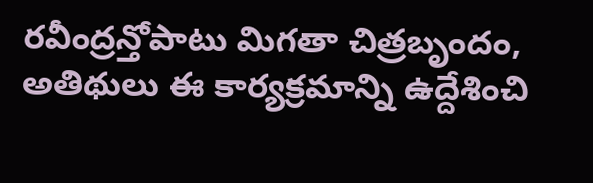రవీంద్రన్తోపాటు మిగతా చిత్రబృందం, అతిథులు ఈ కార్యక్రమాన్ని ఉద్దేశించి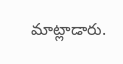మాట్లాడారు.